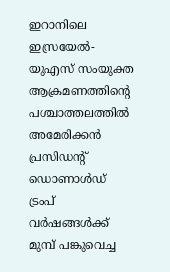ഇറാനിലെ ഇസ്രയേൽ-യുഎസ് സംയുക്ത ആക്രമണത്തിന്റെ പശ്ചാത്തലത്തിൽ അമേരിക്കൻ പ്രസിഡന്റ് ഡൊണാൾഡ് ട്രംപ് വർഷങ്ങൾക്ക് മുമ്പ് പങ്കുവെച്ച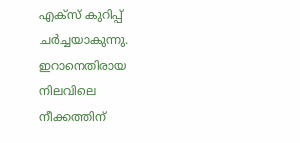എക്സ് കുറിപ്പ് ചർച്ചയാകുന്നു. ഇറാനെതിരായ നിലവിലെ നീക്കത്തിന്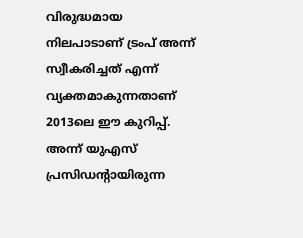വിരുദ്ധമായ നിലപാടാണ് ട്രംപ് അന്ന് സ്വീകരിച്ചത് എന്ന് വ്യക്തമാകുന്നതാണ് 2013ലെ ഈ കുറിപ്പ്. അന്ന് യുഎസ് പ്രസിഡന്റായിരുന്ന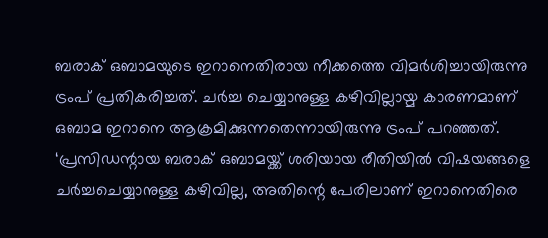ബരാക് ഒബാമയുടെ ഇറാനെതിരായ നീക്കത്തെ വിമർശിച്ചായിരുന്നു ട്രംപ് പ്രതികരിച്ചത്. ചർച്ച ചെയ്യാനുള്ള കഴിവില്ലായ്മ കാരണമാണ് ഒബാമ ഇറാനെ ആക്രമിക്കുന്നതെന്നായിരുന്നു ട്രംപ് പറഞ്ഞത്. ‘പ്രസിഡന്റായ ബരാക് ഒബാമയ്ക്ക് ശരിയായ രീതിയിൽ വിഷയങ്ങളെ ചർച്ചചെയ്യാനുള്ള കഴിവില്ല, അതിന്റെ പേരിലാണ് ഇറാനെതിരെ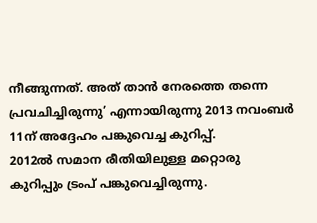നീങ്ങുന്നത്. അത് താൻ നേരത്തെ തന്നെ പ്രവചിച്ചിരുന്നു’ എന്നായിരുന്നു 2013 നവംബർ 11ന് അദ്ദേഹം പങ്കുവെച്ച കുറിപ്പ്.
2012ൽ സമാന രീതിയിലുള്ള മറ്റൊരു കുറിപ്പും ട്രംപ് പങ്കുവെച്ചിരുന്നു.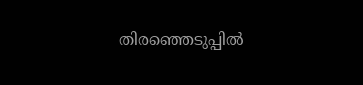തിരഞ്ഞെടുപ്പിൽ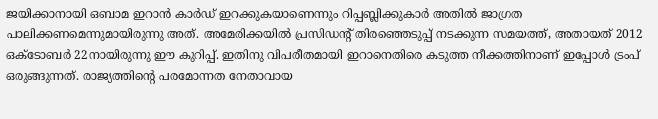ജയിക്കാനായി ഒബാമ ഇറാൻ കാർഡ് ഇറക്കുകയാണെന്നും റിപ്പബ്ലിക്കുകാർ അതിൽ ജാഗ്രത പാലിക്കണമെന്നുമായിരുന്നു അത്. അമേരിക്കയിൽ പ്രസിഡന്റ് തിരഞ്ഞെടുപ്പ് നടക്കുന്ന സമയത്ത്, അതായത് 2012 ഒക്ടോബർ 22നായിരുന്നു ഈ കുറിപ്പ്. ഇതിനു വിപരീതമായി ഇറാനെതിരെ കടുത്ത നീക്കത്തിനാണ് ഇപ്പോൾ ട്രംപ് ഒരുങ്ങുന്നത്. രാജ്യത്തിന്റെ പരമോന്നത നേതാവായ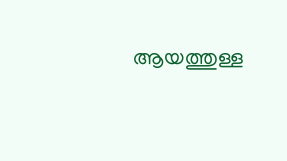ആയത്തുള്ള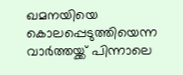ഖമനയിയെ കൊലപ്പെടുത്തിയെന്ന വാർത്തയ്ക്ക് പിന്നാലെ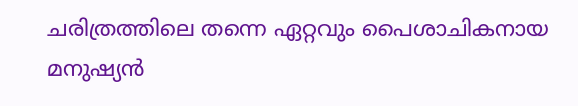ചരിത്രത്തിലെ തന്നെ ഏറ്റവും പൈശാചികനായ മനുഷ്യൻ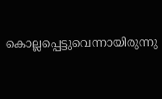കൊല്ലപ്പെട്ടുവെന്നായിരുന്നു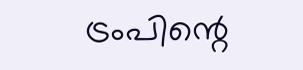ട്രംപിന്റെ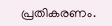പ്രതികരണം.